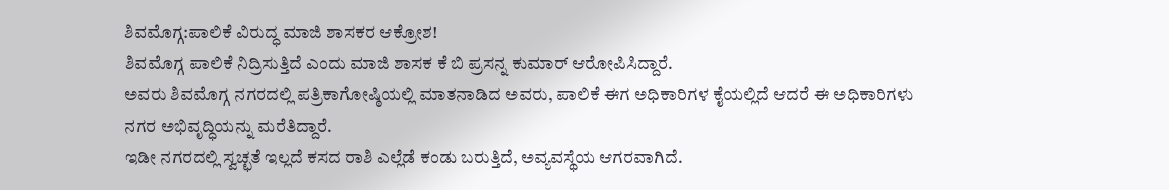ಶಿವಮೊಗ್ಗ:ಪಾಲಿಕೆ ವಿರುದ್ಧ ಮಾಜಿ ಶಾಸಕರ ಆಕ್ರೋಶ!
ಶಿವಮೊಗ್ಗ ಪಾಲಿಕೆ ನಿದ್ರಿಸುತ್ತಿದೆ ಎಂದು ಮಾಜಿ ಶಾಸಕ ಕೆ ಬಿ ಪ್ರಸನ್ನ ಕುಮಾರ್ ಆರೋಪಿಸಿದ್ದಾರೆ.
ಅವರು ಶಿವಮೊಗ್ಗ ನಗರದಲ್ಲಿ ಪತ್ರಿಕಾಗೋಷ್ಠಿಯಲ್ಲಿ ಮಾತನಾಡಿದ ಅವರು, ಪಾಲಿಕೆ ಈಗ ಅಧಿಕಾರಿಗಳ ಕೈಯಲ್ಲಿದೆ ಆದರೆ ಈ ಅಧಿಕಾರಿಗಳು ನಗರ ಅಭಿವೃದ್ಧಿಯನ್ನು ಮರೆತಿದ್ದಾರೆ.
ಇಡೀ ನಗರದಲ್ಲಿ ಸ್ವಚ್ಛತೆ ಇಲ್ಲದೆ ಕಸದ ರಾಶಿ ಎಲ್ಲೆಡೆ ಕಂಡು ಬರುತ್ತಿದೆ, ಅವ್ಯವಸ್ಥೆಯ ಆಗರವಾಗಿದೆ.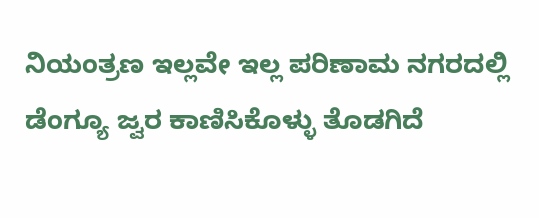ನಿಯಂತ್ರಣ ಇಲ್ಲವೇ ಇಲ್ಲ ಪರಿಣಾಮ ನಗರದಲ್ಲಿ ಡೆಂಗ್ಯೂ ಜ್ವರ ಕಾಣಿಸಿಕೊಳ್ಳು ತೊಡಗಿದೆ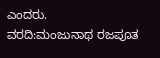ಎಂದರು.
ವರದಿ:ಮಂಜುನಾಥ ರಜಪೂತ